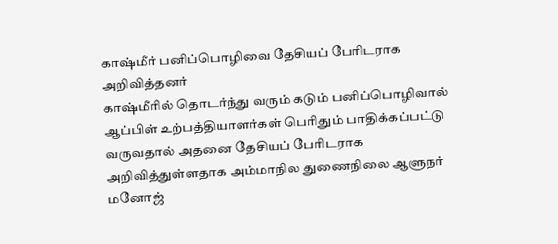காஷ்மீர் பனிப்பொழிவை தேசியப் பேரிடராக அறிவித்தனர்
காஷ்மீரில் தொடர்ந்து வரும் கடும் பனிப்பொழிவால் ஆப்பிள் உற்பத்தியாளர்கள் பெரிதும் பாதிக்கப்பட்டு வருவதால் அதனை தேசியப் பேரிடராக அறிவித்துள்ளதாக அம்மாநில துணைநிலை ஆளுநர் மனோஜ்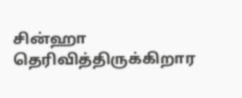சின்ஹா தெரிவித்திருக்கிறார